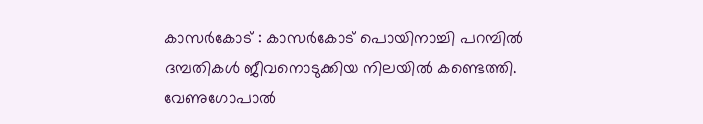കാസർകോട് : കാസർകോട് പൊയിനാച്ചി പറമ്പിൽ ദമ്പതികൾ ജീവനൊടുക്കിയ നിലയിൽ കണ്ടെത്തി. വേണുഗോപാൽ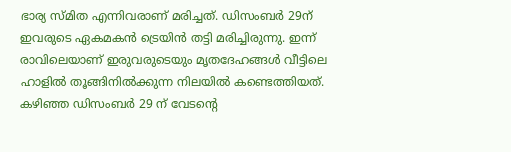ഭാര്യ സ്മിത എന്നിവരാണ് മരിച്ചത്. ഡിസംബർ 29ന് ഇവരുടെ ഏകമകൻ ട്രെയിൻ തട്ടി മരിച്ചിരുന്നു. ഇന്ന് രാവിലെയാണ് ഇരുവരുടെയും മൃതദേഹങ്ങൾ വീട്ടിലെ ഹാളിൽ തൂങ്ങിനിൽക്കുന്ന നിലയിൽ കണ്ടെത്തിയത്. കഴിഞ്ഞ ഡിസംബർ 29 ന് വേടന്റെ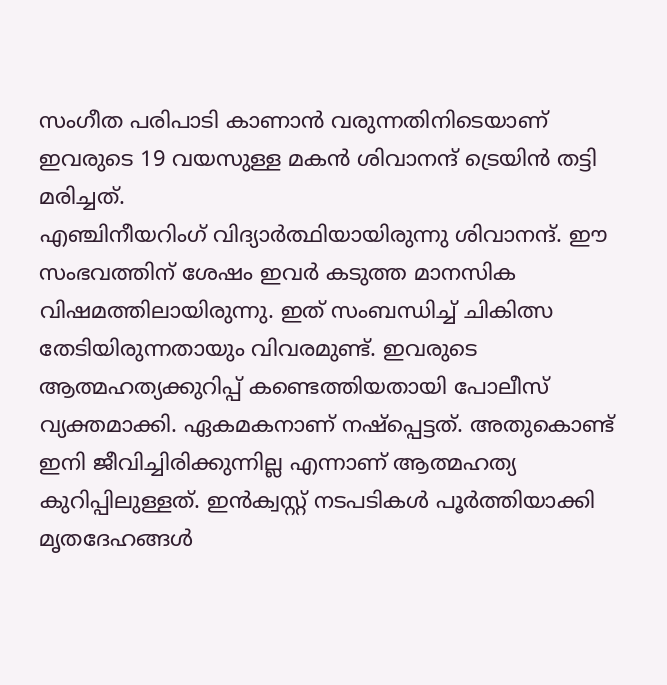സംഗീത പരിപാടി കാണാൻ വരുന്നതിനിടെയാണ് ഇവരുടെ 19 വയസുള്ള മകൻ ശിവാനന്ദ് ട്രെയിൻ തട്ടി മരിച്ചത്.
എഞ്ചിനീയറിംഗ് വിദ്യാർത്ഥിയായിരുന്നു ശിവാനന്ദ്. ഈ സംഭവത്തിന് ശേഷം ഇവർ കടുത്ത മാനസിക വിഷമത്തിലായിരുന്നു. ഇത് സംബന്ധിച്ച് ചികിത്സ തേടിയിരുന്നതായും വിവരമുണ്ട്. ഇവരുടെ ആത്മഹത്യക്കുറിപ്പ് കണ്ടെത്തിയതായി പോലീസ് വ്യക്തമാക്കി. ഏകമകനാണ് നഷ്പ്പെട്ടത്. അതുകൊണ്ട് ഇനി ജീവിച്ചിരിക്കുന്നില്ല എന്നാണ് ആത്മഹത്യ കുറിപ്പിലുള്ളത്. ഇൻക്വസ്റ്റ് നടപടികൾ പൂർത്തിയാക്കി മൃതദേഹങ്ങൾ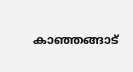കാഞ്ഞങ്ങാട്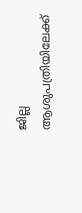ജില്ല ആശുപത്രിയിലേക്ക്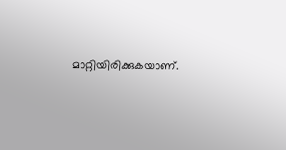മാറ്റിയിരിക്കുകയാണ്.